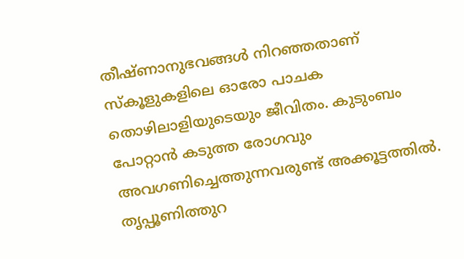തീഷ്ണാനുഭവങ്ങൾ നിറഞ്ഞതാണ് സ്കൂളുകളിലെ ഓരോ പാചക തൊഴിലാളിയുടെയും ജീവിതം. കുടുംബം പോറ്റാൻ കടുത്ത രോഗവും അവഗണിച്ചെത്തുന്നവരുണ്ട് അക്കൂട്ടത്തിൽ. തൃപ്പൂണിത്തുറ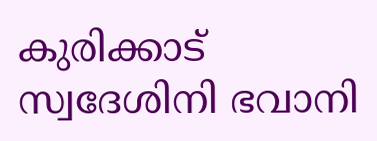കുരിക്കാട് സ്വദേശിനി ഭവാനി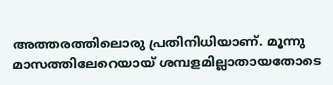അത്തരത്തിലൊരു പ്രതിനിധിയാണ്. മൂന്നു മാസത്തിലേറെയായ് ശമ്പളമില്ലാതായതോടെ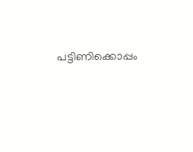പട്ടിണിക്കൊപ്പം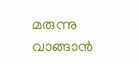മരുന്നു വാങ്ങാൻ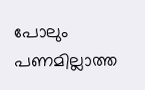പോലും പണമില്ലാത്ത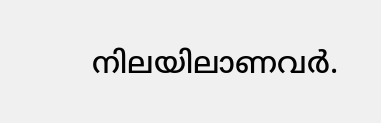നിലയിലാണവർ.